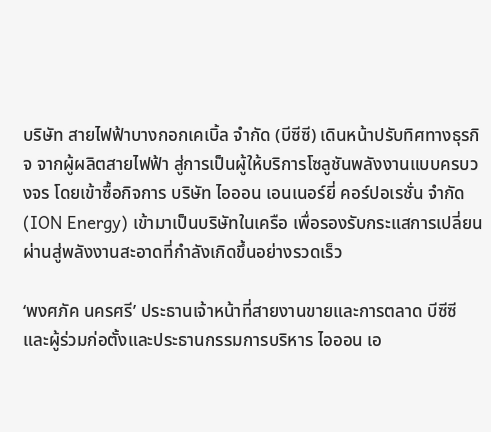บริษัท สายไฟฟ้าบางกอกเคเบิ้ล จำกัด (บีซีซี) เดินหน้าปรับทิศทางธุรกิจ จากผู้ผลิตสายไฟฟ้า สู่การเป็นผู้ให้บริการโซลูชันพลังงานแบบครบวงจร โดยเข้าซื้อกิจการ บริษัท ไอออน เอนเนอร์ยี่ คอร์ปอเรชั่น จำกัด (ION Energy) เข้ามาเป็นบริษัทในเครือ เพื่อรองรับกระแสการเปลี่ยนผ่านสู่พลังงานสะอาดที่กำลังเกิดขึ้นอย่างรวดเร็ว

‘พงศภัค นครศรี’ ประธานเจ้าหน้าที่สายงานขายและการตลาด บีซีซี และผู้ร่วมก่อตั้งและประธานกรรมการบริหาร ไอออน เอ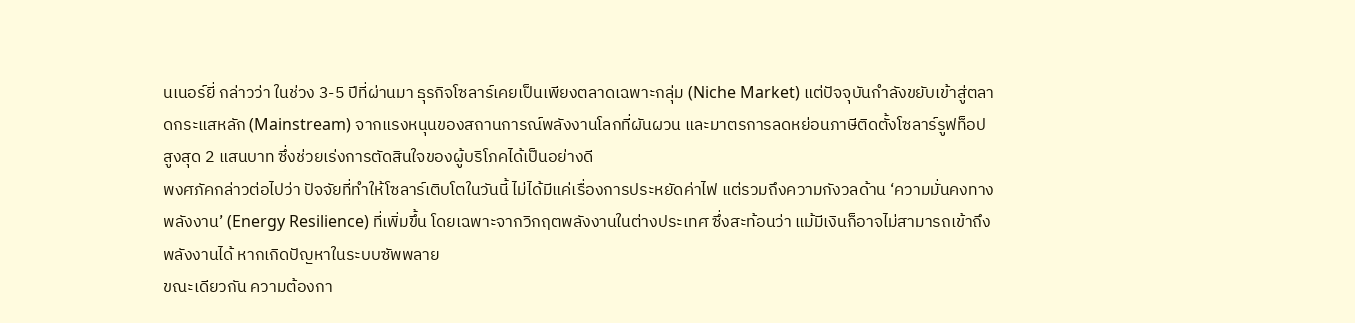นเนอร์ยี่ กล่าวว่า ในช่วง 3-5 ปีที่ผ่านมา ธุรกิจโซลาร์เคยเป็นเพียงตลาดเฉพาะกลุ่ม (Niche Market) แต่ปัจจุบันกำลังขยับเข้าสู่ตลาดกระแสหลัก (Mainstream) จากแรงหนุนของสถานการณ์พลังงานโลกที่ผันผวน และมาตรการลดหย่อนภาษีติดตั้งโซลาร์รูฟท็อปสูงสุด 2 แสนบาท ซึ่งช่วยเร่งการตัดสินใจของผู้บริโภคได้เป็นอย่างดี
พงศภัคกล่าวต่อไปว่า ปัจจัยที่ทำให้โซลาร์เติบโตในวันนี้ ไม่ได้มีแค่เรื่องการประหยัดค่าไฟ แต่รวมถึงความกังวลด้าน ‘ความมั่นคงทางพลังงาน’ (Energy Resilience) ที่เพิ่มขึ้น โดยเฉพาะจากวิกฤตพลังงานในต่างประเทศ ซึ่งสะท้อนว่า แม้มีเงินก็อาจไม่สามารถเข้าถึงพลังงานได้ หากเกิดปัญหาในระบบซัพพลาย
ขณะเดียวกัน ความต้องกา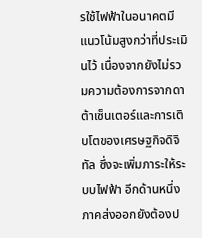รใช้ไฟฟ้าในอนาคตมีแนวโน้มสูงกว่าที่ประเมินไว้ เนื่องจากยังไม่รวมความต้องการจากดาต้าเซ็นเตอร์และการเติบโตของเศรษฐกิจดิจิทัล ซึ่งจะเพิ่มภาระให้ระบบไฟฟ้า อีกด้านหนึ่ง ภาคส่งออกยังต้องป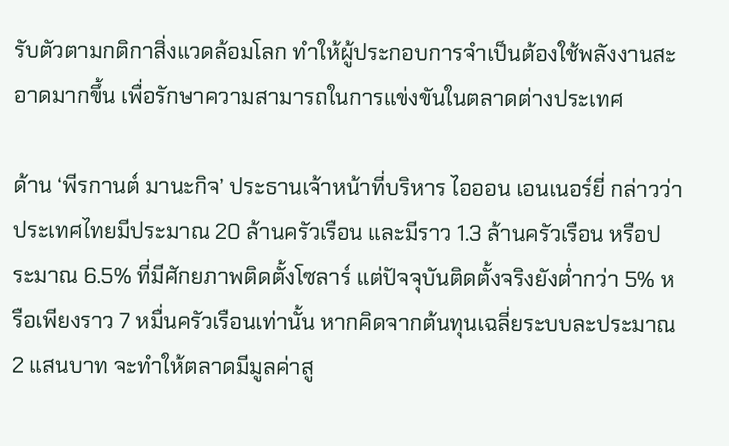รับตัวตามกติกาสิ่งแวดล้อมโลก ทำให้ผู้ประกอบการจำเป็นต้องใช้พลังงานสะอาดมากขึ้น เพื่อรักษาความสามารถในการแข่งขันในตลาดต่างประเทศ

ด้าน ‘พีรกานต์ มานะกิจ’ ประธานเจ้าหน้าที่บริหาร ไอออน เอนเนอร์ยี่ กล่าวว่า ประเทศไทยมีประมาณ 20 ล้านครัวเรือน และมีราว 1.3 ล้านครัวเรือน หรือประมาณ 6.5% ที่มีศักยภาพติดตั้งโซลาร์ แต่ปัจจุบันติดตั้งจริงยังต่ำกว่า 5% หรือเพียงราว 7 หมื่นครัวเรือนเท่านั้น หากคิดจากต้นทุนเฉลี่ยระบบละประมาณ 2 แสนบาท จะทำให้ตลาดมีมูลค่าสู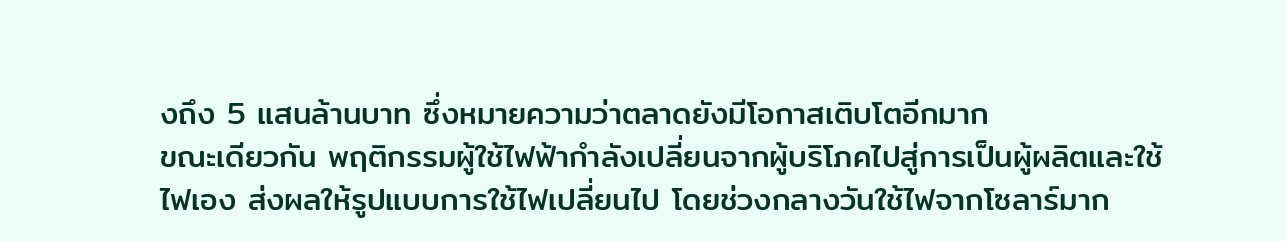งถึง 5 แสนล้านบาท ซึ่งหมายความว่าตลาดยังมีโอกาสเติบโตอีกมาก
ขณะเดียวกัน พฤติกรรมผู้ใช้ไฟฟ้ากำลังเปลี่ยนจากผู้บริโภคไปสู่การเป็นผู้ผลิตและใช้ไฟเอง ส่งผลให้รูปแบบการใช้ไฟเปลี่ยนไป โดยช่วงกลางวันใช้ไฟจากโซลาร์มาก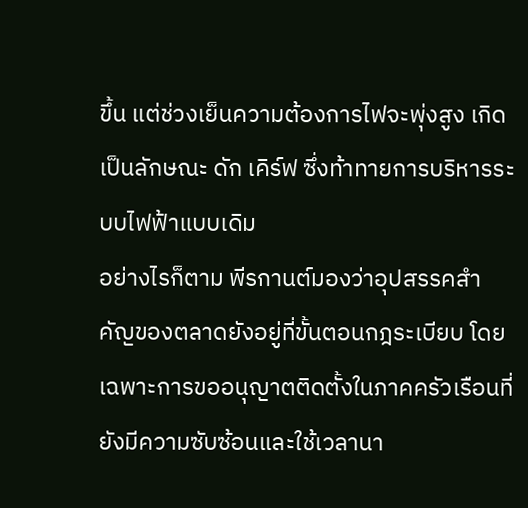ขึ้น แต่ช่วงเย็นความต้องการไฟจะพุ่งสูง เกิดเป็นลักษณะ ดัก เคิร์ฟ ซึ่งท้าทายการบริหารระบบไฟฟ้าแบบเดิม
อย่างไรก็ตาม พีรกานต์มองว่าอุปสรรคสำคัญของตลาดยังอยู่ที่ขั้นตอนกฎระเบียบ โดยเฉพาะการขออนุญาตติดตั้งในภาคครัวเรือนที่ยังมีความซับซ้อนและใช้เวลานา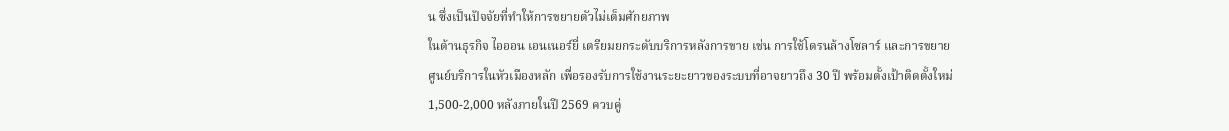น ซึ่งเป็นปัจจัยที่ทำให้การขยายตัวไม่เต็มศักยภาพ
ในด้านธุรกิจ ไอออน เอนเนอร์ยี่ เตรียมยกระดับบริการหลังการขาย เช่น การใช้โดรนล้างโซลาร์ และการขยายศูนย์บริการในหัวเมืองหลัก เพื่อรองรับการใช้งานระยะยาวของระบบที่อาจยาวถึง 30 ปี พร้อมตั้งเป้าติดตั้งใหม่ 1,500-2,000 หลังภายในปี 2569 ควบคู่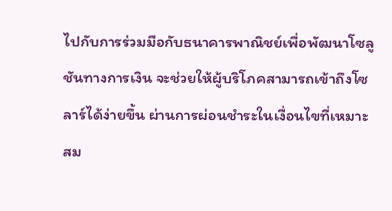ไปกับการร่วมมือกับธนาคารพาณิชย์เพื่อพัฒนาโซลูชันทางการเงิน จะช่วยให้ผู้บริโภคสามารถเข้าถึงโซลาร์ได้ง่ายขึ้น ผ่านการผ่อนชำระในเงื่อนไขที่เหมาะสม